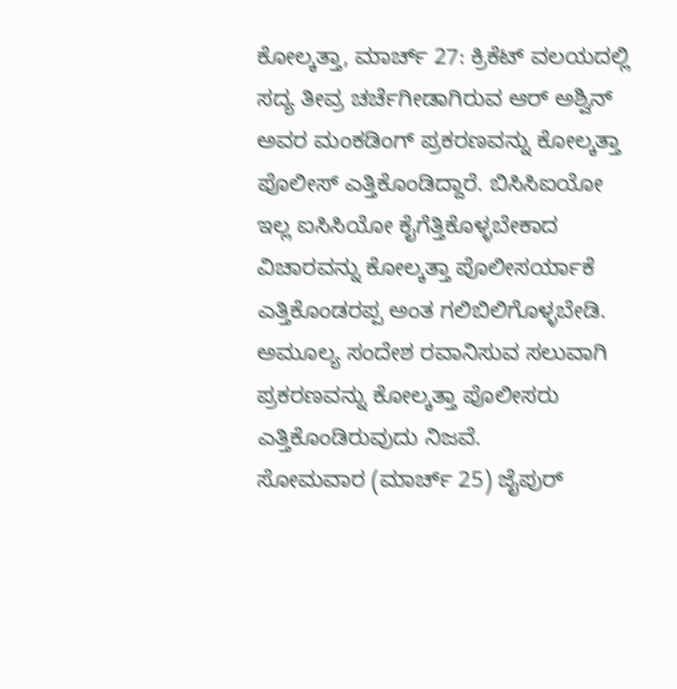ಕೋಲ್ಕತ್ತಾ, ಮಾರ್ಚ್ 27: ಕ್ರಿಕೆಟ್ ವಲಯದಲ್ಲಿ ಸದ್ಯ ತೀವ್ರ ಚರ್ಚೆಗೀಡಾಗಿರುವ ಆರ್ ಅಶ್ವಿನ್ ಅವರ ಮಂಕಡಿಂಗ್ ಪ್ರಕರಣವನ್ನು ಕೋಲ್ಕತ್ತಾ ಪೊಲೀಸ್ ಎತ್ತಿಕೊಂಡಿದ್ದಾರೆ. ಬಿಸಿಸಿಐಯೋ ಇಲ್ಲ ಐಸಿಸಿಯೋ ಕೈಗೆತ್ತಿಕೊಳ್ಳಬೇಕಾದ ವಿಚಾರವನ್ನು ಕೋಲ್ಕತ್ತಾ ಪೊಲೀಸರ್ಯಾಕೆ ಎತ್ತಿಕೊಂಡರಪ್ಪ ಅಂತ ಗಲಿಬಿಲಿಗೊಳ್ಳಬೇಡಿ. ಅಮೂಲ್ಯ ಸಂದೇಶ ರವಾನಿಸುವ ಸಲುವಾಗಿ ಪ್ರಕರಣವನ್ನು ಕೋಲ್ಕತ್ತಾ ಪೊಲೀಸರು ಎತ್ತಿಕೊಂಡಿರುವುದು ನಿಜವೆ.
ಸೋಮವಾರ (ಮಾರ್ಚ್ 25) ಜೈಪುರ್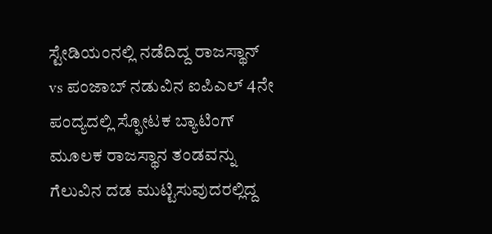ಸ್ಟೇಡಿಯಂನಲ್ಲಿ ನಡೆದಿದ್ದ ರಾಜಸ್ಥಾನ್ vs ಪಂಜಾಬ್ ನಡುವಿನ ಐಪಿಎಲ್ 4ನೇ ಪಂದ್ಯದಲ್ಲಿ ಸ್ಫೋಟಕ ಬ್ಯಾಟಿಂಗ್ ಮೂಲಕ ರಾಜಸ್ಥಾನ ತಂಡವನ್ನು ಗೆಲುವಿನ ದಡ ಮುಟ್ಟಿಸುವುದರಲ್ಲಿದ್ದ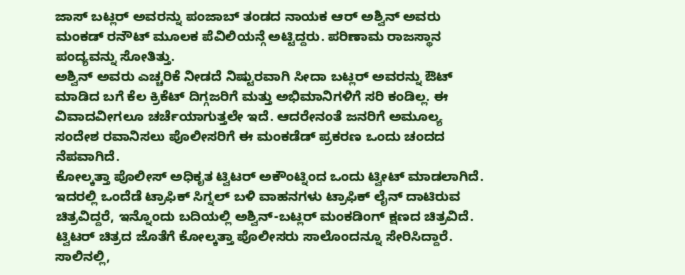ಜಾಸ್ ಬಟ್ಲರ್ ಅವರನ್ನು ಪಂಜಾಬ್ ತಂಡದ ನಾಯಕ ಆರ್ ಅಶ್ವಿನ್ ಅವರು ಮಂಕಡ್ ರನೌಟ್ ಮೂಲಕ ಪೆವಿಲಿಯನ್ಗೆ ಅಟ್ಟಿದ್ದರು. ಪರಿಣಾಮ ರಾಜಸ್ಥಾನ ಪಂದ್ಯವನ್ನು ಸೋತಿತ್ತು.
ಅಶ್ವಿನ್ ಅವರು ಎಚ್ಚರಿಕೆ ನೀಡದೆ ನಿಷ್ಟುರವಾಗಿ ಸೀದಾ ಬಟ್ಲರ್ ಅವರನ್ನು ಔಟ್ ಮಾಡಿದ ಬಗೆ ಕೆಲ ಕ್ರಿಕೆಟ್ ದಿಗ್ಗಜರಿಗೆ ಮತ್ತು ಅಭಿಮಾನಿಗಳಿಗೆ ಸರಿ ಕಂಡಿಲ್ಲ. ಈ ವಿವಾದವೀಗಲೂ ಚರ್ಚೆಯಾಗುತ್ತಲೇ ಇದೆ. ಆದರೇನಂತೆ ಜನರಿಗೆ ಅಮೂಲ್ಯ ಸಂದೇಶ ರವಾನಿಸಲು ಪೊಲೀಸರಿಗೆ ಈ ಮಂಕಡೆಡ್ ಪ್ರಕರಣ ಒಂದು ಚಂದದ ನೆಪವಾಗಿದೆ.
ಕೋಲ್ಕತ್ತಾ ಪೊಲೀಸ್ ಅಧಿಕೃತ ಟ್ವಿಟರ್ ಅಕೌಂಟ್ನಿಂದ ಒಂದು ಟ್ವೀಟ್ ಮಾಡಲಾಗಿದೆ. ಇದರಲ್ಲಿ ಒಂದೆಡೆ ಟ್ರಾಫಿಕ್ ಸಿಗ್ನಲ್ ಬಳಿ ವಾಹನಗಳು ಟ್ರಾಫಿಕ್ ಲೈನ್ ದಾಟಿರುವ ಚಿತ್ರವಿದ್ದರೆ, ಇನ್ನೊಂದು ಬದಿಯಲ್ಲಿ ಅಶ್ವಿನ್-ಬಟ್ಲರ್ ಮಂಕಡಿಂಗ್ ಕ್ಷಣದ ಚಿತ್ರವಿದೆ.
ಟ್ವಿಟರ್ ಚಿತ್ರದ ಜೊತೆಗೆ ಕೋಲ್ಕತ್ತಾ ಪೊಲೀಸರು ಸಾಲೊಂದನ್ನೂ ಸೇರಿಸಿದ್ದಾರೆ. ಸಾಲಿನಲ್ಲಿ,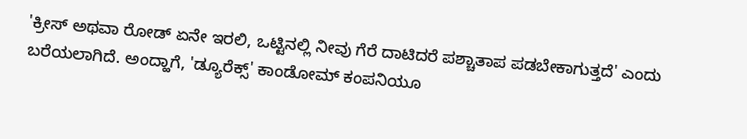'ಕ್ರೀಸ್ ಅಥವಾ ರೋಡ್ ಏನೇ ಇರಲಿ, ಒಟ್ಟಿನಲ್ಲಿ ನೀವು ಗೆರೆ ದಾಟಿದರೆ ಪಶ್ಚಾತಾಪ ಪಡಬೇಕಾಗುತ್ತದೆ' ಎಂದು ಬರೆಯಲಾಗಿದೆ. ಅಂದ್ಹಾಗೆ, 'ಡ್ಯೂರೆಕ್ಸ್' ಕಾಂಡೋಮ್ ಕಂಪನಿಯೂ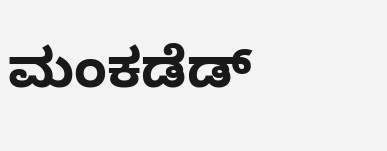ಮಂಕಡೆಡ್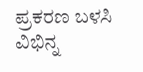ಪ್ರಕರಣ ಬಳಸಿ ವಿಭಿನ್ನ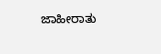ಜಾಹೀರಾತು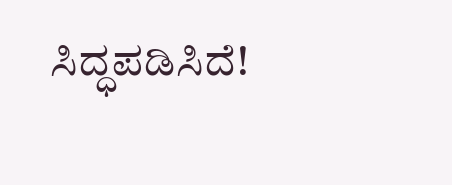ಸಿದ್ಧಪಡಿಸಿದೆ!